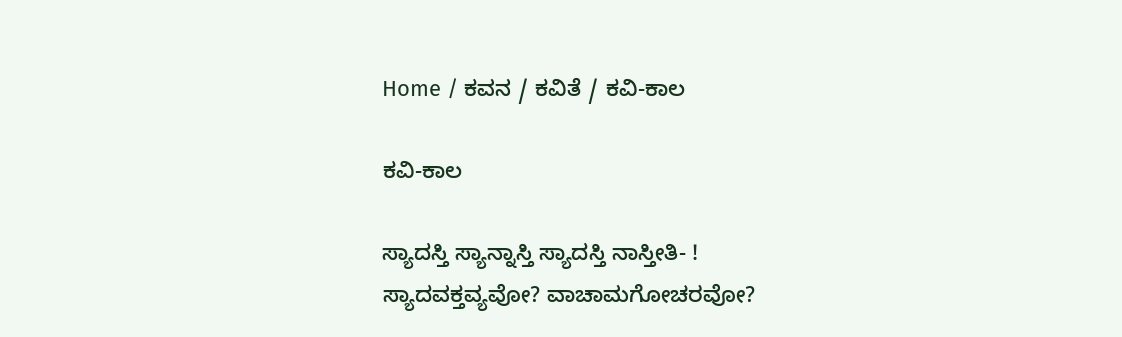Home / ಕವನ / ಕವಿತೆ / ಕವಿ-ಕಾಲ

ಕವಿ-ಕಾಲ

ಸ್ಯಾದಸ್ತಿ ಸ್ಯಾನ್ನಾಸ್ತಿ ಸ್ಯಾದಸ್ತಿ ನಾಸ್ತೀತಿ- !
ಸ್ಯಾದವಕ್ತವ್ಯವೋ? ವಾಚಾಮಗೋಚರವೋ?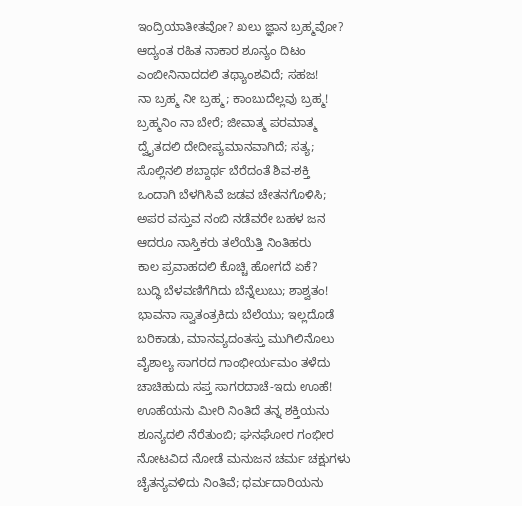ಇಂದ್ರಿಯಾತೀತವೋ? ಖಲು ಜ್ಞಾನ ಬ್ರಹ್ಮವೋ?
ಆದ್ಯಂತ ರಹಿತ ನಾಕಾರ ಶೂನ್ಯಂ ದಿಟಂ
ಎಂಬೀನಿನಾದದಲಿ ತಥ್ಯಾಂಶವಿದೆ; ಸಹಜ!
ನಾ ಬ್ರಹ್ಮ ನೀ ಬ್ರಹ್ಮ; ಕಾಂಬುದೆಲ್ಲವು ಬ್ರಹ್ಮ!
ಬ್ರಹ್ಮನಿಂ ನಾ ಬೇರೆ; ಜೀವಾತ್ಮ ಪರಮಾತ್ಮ
ದ್ವೈತದಲಿ ದೇದೀಪ್ಯಮಾನವಾಗಿದೆ; ಸತ್ಯ;
ಸೊಲ್ಲಿನಲಿ ಶಬ್ದಾರ್ಥ ಬೆರೆದಂತೆ ಶಿವ-ಶಕ್ತಿ
ಒಂದಾಗಿ ಬೆಳಗಿಸಿವೆ ಜಡವ ಚೇತನಗೊಳಿಸಿ;
ಅಪರ ವಸ್ತುವ ನಂಬಿ ನಡೆವರೇ ಬಹಳ ಜನ
ಆದರೂ ನಾಸ್ತಿಕರು ತಲೆಯೆತ್ತಿ ನಿಂತಿಹರು
ಕಾಲ ಪ್ರವಾಹದಲಿ ಕೊಚ್ಚಿ ಹೋಗದೆ ಏಕೆ?
ಬುದ್ಧಿ ಬೆಳವಣಿಗೆಗಿದು ಬೆನ್ನೆಲುಬು; ಶಾಶ್ವತಂ!
ಭಾವನಾ ಸ್ವಾತಂತ್ರಕಿದು ಬೆಲೆಯು; ಇಲ್ಲದೊಡೆ
ಬರಿಕಾಡು, ಮಾನವ್ಯದಂತಸ್ತು ಮುಗಿಲಿನೊಲು
ವೈಶಾಲ್ಯ ಸಾಗರದ ಗಾಂಭೀರ್ಯಮಂ ತಳೆದು
ಚಾಚಿಹುದು ಸಪ್ತ ಸಾಗರದಾಚೆ-ಇದು ಊಹೆ!
ಊಹೆಯನು ಮೀರಿ ನಿಂತಿದೆ ತನ್ನ ಶಕ್ತಿಯನು
ಶೂನ್ಯದಲಿ ನೆರೆತುಂಬಿ; ಘನಘೋರ ಗಂಭೀರ
ನೋಟವಿದ ನೋಡೆ ಮನುಜನ ಚರ್ಮ ಚಕ್ಷುಗಳು
ಚೈತನ್ಯವಳಿದು ನಿಂತಿವೆ; ಧರ್ಮದಾರಿಯನು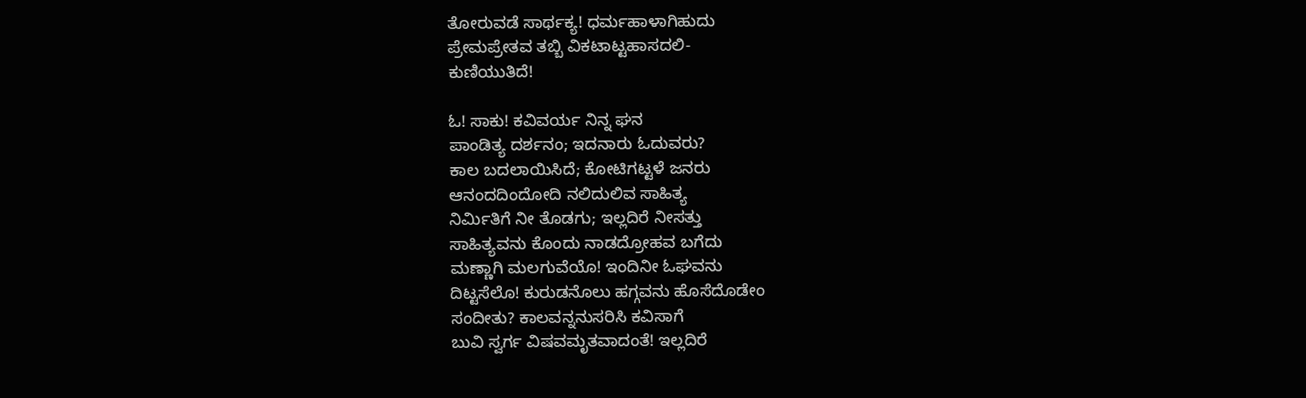ತೋರುವಡೆ ಸಾರ್ಥಕ್ಯ! ಧರ್ಮಹಾಳಾಗಿಹುದು
ಪ್ರೇಮಪ್ರೇತವ ತಬ್ಬಿ ವಿಕಟಾಟ್ಟಹಾಸದಲಿ-
ಕುಣಿಯುತಿದೆ!

ಓ! ಸಾಕು! ಕವಿವರ್ಯ ನಿನ್ನ ಘನ
ಪಾಂಡಿತ್ಯ ದರ್ಶನಂ; ಇದನಾರು ಓದುವರು?
ಕಾಲ ಬದಲಾಯಿಸಿದೆ; ಕೋಟಿಗಟ್ಟಳೆ ಜನರು
ಆನಂದದಿಂದೋದಿ ನಲಿದುಲಿವ ಸಾಹಿತ್ಯ
ನಿರ್ಮಿತಿಗೆ ನೀ ತೊಡಗು; ಇಲ್ಲದಿರೆ ನೀಸತ್ತು
ಸಾಹಿತ್ಯವನು ಕೊಂದು ನಾಡದ್ರೋಹವ ಬಗೆದು
ಮಣ್ಣಾಗಿ ಮಲಗುವೆಯೊ! ಇಂದಿನೀ ಓಘವನು
ದಿಟ್ಟಸೆಲೊ! ಕುರುಡನೊಲು ಹಗ್ಗವನು ಹೊಸೆದೊಡೇಂ
ಸಂದೀತು? ಕಾಲವನ್ನನುಸರಿಸಿ ಕವಿಸಾಗೆ
ಬುವಿ ಸ್ವರ್ಗ ವಿಷವಮೃತವಾದಂತೆ! ಇಲ್ಲದಿರೆ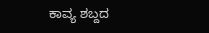ಕಾವ್ಯ ಶಬ್ದದ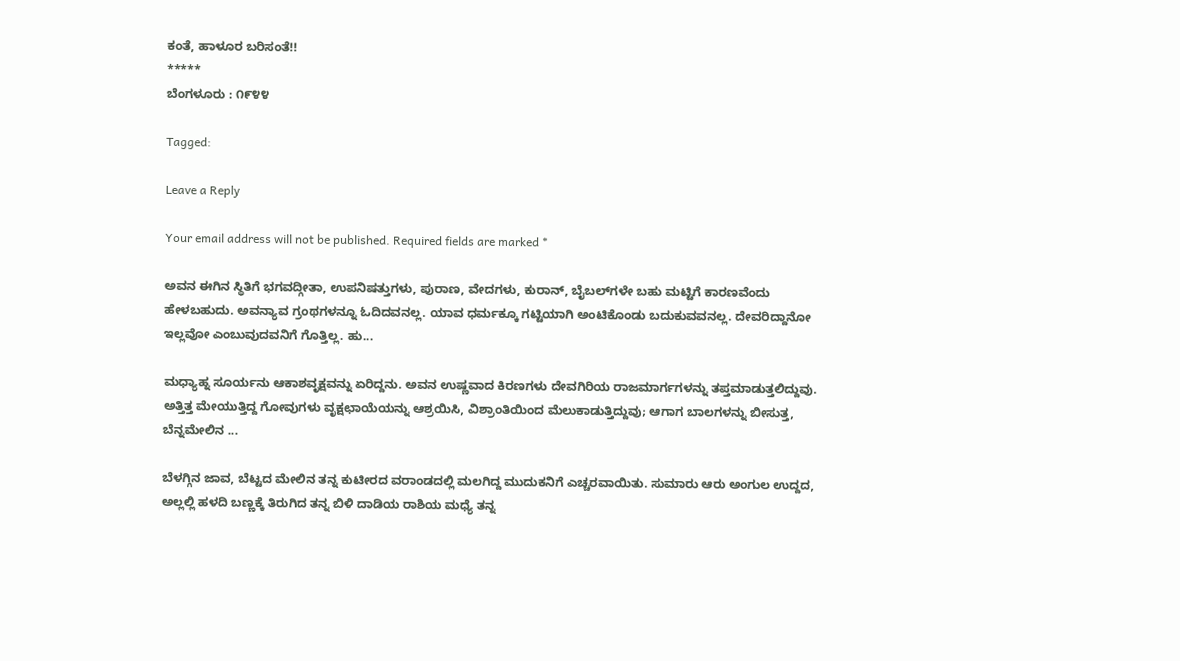ಕಂತೆ, ಹಾಳೂರ ಬರಿಸಂತೆ!!
*****
ಬೆಂಗಳೂರು : ೧೯೪೪

Tagged:

Leave a Reply

Your email address will not be published. Required fields are marked *

ಅವನ ಈಗಿನ ಸ್ಥಿತಿಗೆ ಭಗವದ್ಗೀತಾ, ಉಪನಿಷತ್ತುಗಳು, ಪುರಾಣ, ವೇದಗಳು, ಕುರಾನ್, ಬೈಬಲ್‌ಗಳೇ ಬಹು ಮಟ್ಟಿಗೆ ಕಾರಣವೆಂದು ಹೇಳಬಹುದು. ಅವನ್ಯಾವ ಗ್ರಂಥಗಳನ್ನೂ ಓದಿದವನಲ್ಲ. ಯಾವ ಧರ್ಮಕ್ಕೂ ಗಟ್ಟಿಯಾಗಿ ಅಂಟಿಕೊಂಡು ಬದುಕುವವನಲ್ಲ. ದೇವರಿದ್ದಾನೋ ಇಲ್ಲವೋ ಎಂಬುವುದವನಿಗೆ ಗೊತ್ತಿಲ್ಲ. ಹು...

ಮಧ್ಯಾಹ್ನ ಸೂರ್ಯನು ಆಕಾಶವೃಕ್ಷವನ್ನು ಏರಿದ್ದನು. ಅವನ ಉಷ್ಣವಾದ ಕಿರಣಗಳು ದೇವಗಿರಿಯ ರಾಜಮಾರ್ಗಗಳನ್ನು ತಪ್ತಮಾಡುತ್ತಲಿದ್ದುವು. ಅತ್ತಿತ್ತ ಮೇಯುತ್ತಿದ್ದ ಗೋವುಗಳು ವೃಕ್ಷಛಾಯೆಯನ್ನು ಆಶ್ರಯಿಸಿ, ವಿಶ್ರಾಂತಿಯಿಂದ ಮೆಲುಕಾಡುತ್ತಿದ್ದುವು; ಆಗಾಗ ಬಾಲಗಳನ್ನು ಬೀಸುತ್ತ, ಬೆನ್ನಮೇಲಿನ ...

ಬೆಳಗ್ಗಿನ ಜಾವ, ಬೆಟ್ಟದ ಮೇಲಿನ ತನ್ನ ಕುಟೀರದ ವರಾಂಡದಲ್ಲಿ ಮಲಗಿದ್ದ ಮುದುಕನಿಗೆ ಎಚ್ಚರವಾಯಿತು. ಸುಮಾರು ಆರು ಅಂಗುಲ ಉದ್ದದ, ಅಲ್ಲಲ್ಲಿ ಹಳದಿ ಬಣ್ಣಕ್ಕೆ ತಿರುಗಿದ ತನ್ನ ಬಿಳಿ ದಾಡಿಯ ರಾಶಿಯ ಮಧ್ಯೆ ತನ್ನ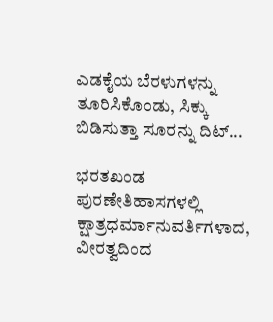ಎಡಕೈಯ ಬೆರಳುಗಳನ್ನು ತೂರಿಸಿಕೊಂಡು, ಸಿಕ್ಕು ಬಿಡಿಸುತ್ತಾ ಸೂರನ್ನು ದಿಟ್...

ಭರತಖಂಡ ಪುರಣೇತಿಹಾಸಗಳಲ್ಲಿ ಕ್ಷಾತ್ರಧರ್ಮಾನುವರ್ತಿಗಳಾದ, ವೀರತ್ವದಿಂದ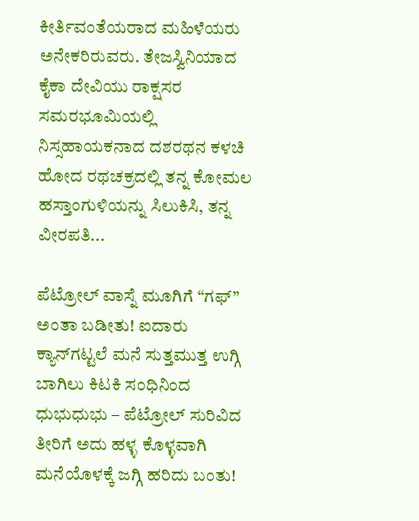ಕೀರ್ತಿವಂತೆಯರಾದ ಮಹಿಳೆಯರು ಅನೇಕರಿರುವರು. ತೇಜಸ್ವಿನಿಯಾದ ಕೈಕಾ ದೇವಿಯು ರಾಕ್ಷಸರ ಸಮರಭೂಮಿಯಲ್ಲಿ ನಿಸ್ಸಹಾಯಕನಾದ ದಶರಥನ ಕಳಚಿ ಹೋದ ರಥಚಕ್ರದಲ್ಲಿ ತನ್ನ ಕೋಮಲ ಹಸ್ತಾಂಗುಳಿಯನ್ನು ಸಿಲುಕಿಸಿ, ತನ್ನ ವೀರಪತಿ...

ಪೆಟ್ರೋಲ್ ವಾಸ್ನೆ ಮೂಗಿಗೆ “ಗಫ್” ಅಂತಾ ಬಡೀತು! ಐದಾರು ಕ್ಯಾನ್‌ಗಟ್ಟಲೆ ಮನೆ ಸುತ್ತಮುತ್ತ ಉಗ್ಗಿ ಬಾಗಿಲು ಕಿಟಕಿ ಸಂಧಿನಿಂದ ಧುಭುಧುಭು – ಪೆಟ್ರೋಲ್ ಸುರಿವಿದ ತೀರಿಗೆ ಅದು ಹಳ್ಳ ಕೊಳ್ಳವಾಗಿ ಮನೆಯೊಳಕ್ಕೆ ಜಗ್ಗಿ ಹರಿದು ಬಂತು!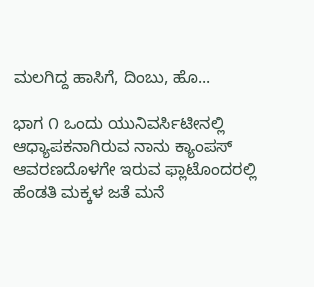ಮಲಗಿದ್ದ ಹಾಸಿಗೆ, ದಿಂಬು, ಹೊ...

ಭಾಗ ೧ ಒಂದು ಯುನಿವರ್ಸಿಟೀನಲ್ಲಿ ಆಧ್ಯಾಪಕನಾಗಿರುವ ನಾನು ಕ್ಯಾಂಪಸ್ ಆವರಣದೊಳಗೇ ಇರುವ ಫ್ಲಾಟೊಂದರಲ್ಲಿ ಹೆಂಡತಿ ಮಕ್ಕಳ ಜತೆ ಮನೆ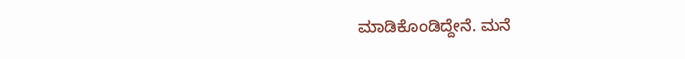ಮಾಡಿಕೊಂಡಿದ್ದೇನೆ. ಮನೆ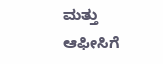ಮತ್ತು ಆಫೀಸಿಗೆ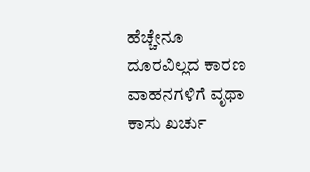ಹೆಚ್ಚೇನೂ ದೂರವಿಲ್ಲದ ಕಾರಣ ವಾಹನಗಳಿಗೆ ವೃಥಾ ಕಾಸು ಖರ್ಚು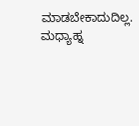ಮಾಡಬೇಕಾದುದಿಲ್ಲ. ಮಧ್ಯಾಹ್ನ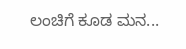ಲಂಚಿಗೆ ಕೂಡ ಮನ...